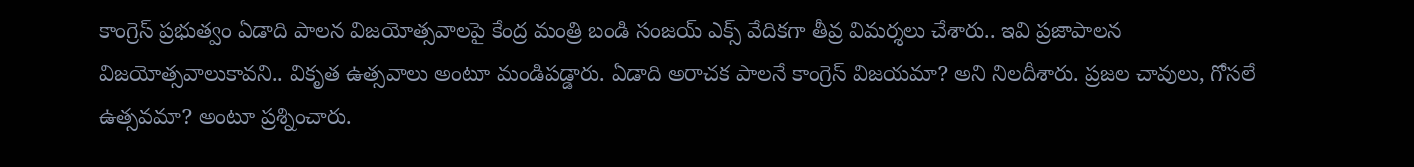కాంగ్రెస్ ప్రభుత్వం ఏడాది పాలన విజయోత్సవాలపై కేంద్ర మంత్రి బండి సంజయ్ ఎక్స్ వేదికగా తీవ్ర విమర్శలు చేశారు.. ఇవి ప్రజాపాలన విజయోత్సవాలుకావని.. వికృత ఉత్సవాలు అంటూ మండిపడ్డారు. ఏడాది అరాచక పాలనే కాంగ్రెస్ విజయమా? అని నిలదీశారు. ప్రజల చావులు, గోసలే ఉత్సవమా? అంటూ ప్రశ్నించారు.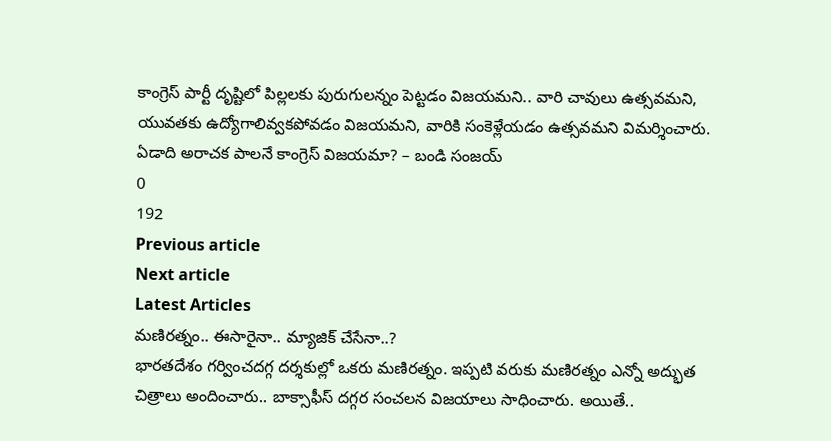కాంగ్రెస్ పార్టీ దృష్టిలో పిల్లలకు పురుగులన్నం పెట్టడం విజయమని.. వారి చావులు ఉత్సవమని, యువతకు ఉద్యోగాలివ్వకపోవడం విజయమని, వారికి సంకెళ్లేయడం ఉత్సవమని విమర్శించారు.
ఏడాది అరాచక పాలనే కాంగ్రెస్ విజయమా? – బండి సంజయ్
0
192
Previous article
Next article
Latest Articles
మణిరత్నం.. ఈసారైనా.. మ్యాజిక్ చేసేనా..?
భారతదేశం గర్వించదగ్గ దర్శకుల్లో ఒకరు మణిరత్నం. ఇప్పటి వరుకు మణిరత్నం ఎన్నో అద్భుత చిత్రాలు అందించారు.. బాక్సాఫీస్ దగ్గర సంచలన విజయాలు సాధించారు. అయితే..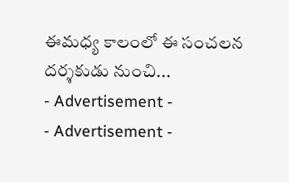ఈమధ్య కాలంలో ఈ సంచలన దర్శకుడు నుంచి...
- Advertisement -
- Advertisement -